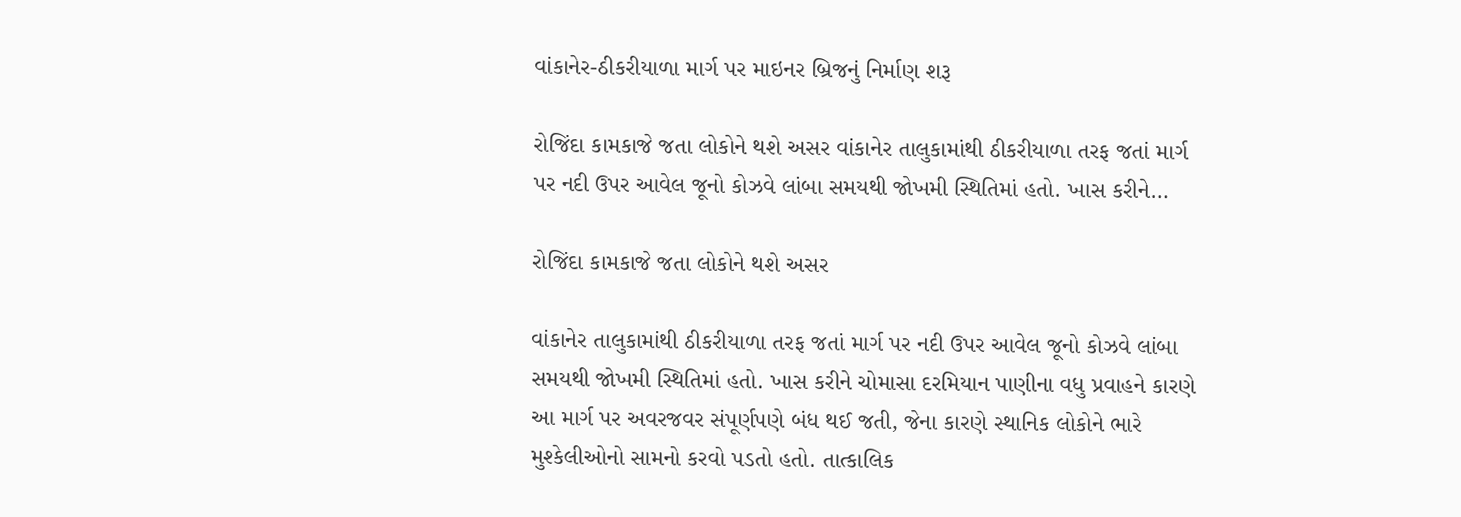વાંકાનેર-ઠીકરીયાળા માર્ગ પર માઇનર બ્રિજનું નિર્માણ શરૂ

રોજિંદા કામકાજે જતા લોકોને થશે અસર વાંકાનેર તાલુકામાંથી ઠીકરીયાળા તરફ જતાં માર્ગ પર નદી ઉપર આવેલ જૂનો કોઝવે લાંબા સમયથી જોખમી સ્થિતિમાં હતો. ખાસ કરીને…

રોજિંદા કામકાજે જતા લોકોને થશે અસર

વાંકાનેર તાલુકામાંથી ઠીકરીયાળા તરફ જતાં માર્ગ પર નદી ઉપર આવેલ જૂનો કોઝવે લાંબા સમયથી જોખમી સ્થિતિમાં હતો. ખાસ કરીને ચોમાસા દરમિયાન પાણીના વધુ પ્રવાહને કારણે આ માર્ગ પર અવરજવર સંપૂર્ણપણે બંધ થઈ જતી, જેના કારણે સ્થાનિક લોકોને ભારે મુશ્કેલીઓનો સામનો કરવો પડતો હતો. તાત્કાલિક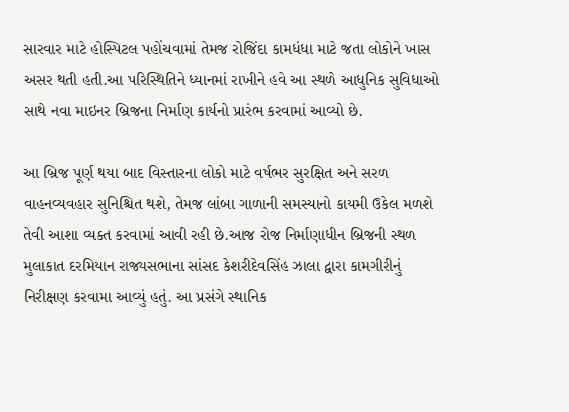સારવાર માટે હોસ્પિટલ પહોંચવામાં તેમજ રોજિંદા કામધંધા માટે જતા લોકોને ખાસ અસર થતી હતી.આ પરિસ્થિતિને ધ્યાનમાં રાખીને હવે આ સ્થળે આધુનિક સુવિધાઓ સાથે નવા માઇનર બ્રિજના નિર્માણ કાર્યનો પ્રારંભ કરવામાં આવ્યો છે.

આ બ્રિજ પૂર્ણ થયા બાદ વિસ્તારના લોકો માટે વર્ષભર સુરક્ષિત અને સરળ વાહનવ્યવહાર સુનિશ્ચિત થશે, તેમજ લાંબા ગાળાની સમસ્યાનો કાયમી ઉકેલ મળશે તેવી આશા વ્યક્ત કરવામાં આવી રહી છે.આજ રોજ નિર્માણાધીન બ્રિજની સ્થળ મુલાકાત દરમિયાન રાજ્યસભાના સાંસદ કેશરીદેવસિંહ ઝાલા દ્વારા કામગીરીનું નિરીક્ષણ કરવામા આવ્યું હતું. આ પ્રસંગે સ્થાનિક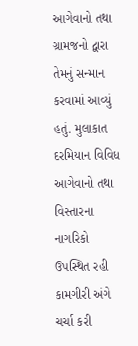આગેવાનો તથા ગ્રામજનો દ્વારા તેમનું સન્માન કરવામાં આવ્યું હતું. મુલાકાત દરમિયાન વિવિધ આગેવાનો તથા વિસ્તારના નાગરિકો ઉપસ્થિત રહી કામગીરી અંગે ચર્ચા કરી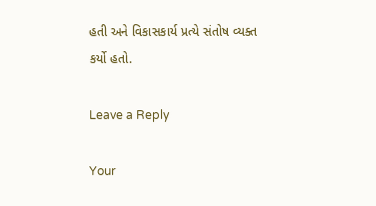હતી અને વિકાસકાર્ય પ્રત્યે સંતોષ વ્યક્ત કર્યો હતો.

Leave a Reply

Your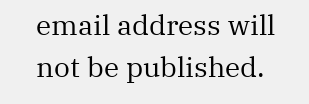email address will not be published.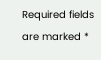Required fields are marked *